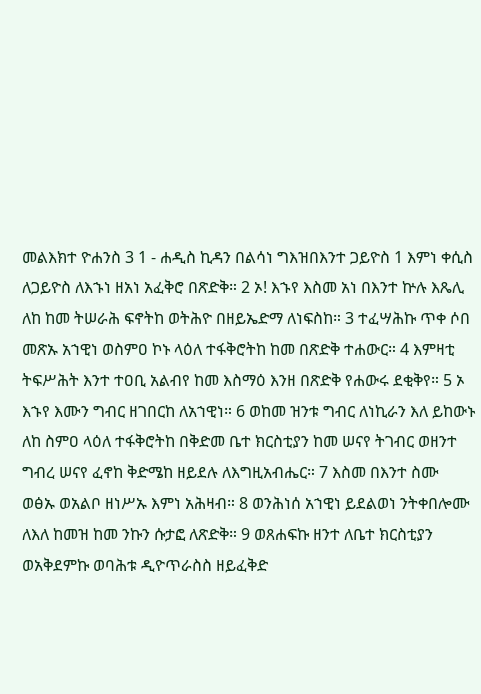መልእክተ ዮሐንስ 3 1 - ሐዲስ ኪዳን በልሳነ ግእዝበእንተ ጋይዮስ 1 እምነ ቀሲስ ለጋይዮስ ለእኁነ ዘአነ አፈቅሮ በጽድቅ። 2 ኦ! እኁየ እስመ አነ በእንተ ኵሉ እጼሊ ለከ ከመ ትሠራሕ ፍኖትከ ወትሕዮ በዘይኤድማ ለነፍስከ። 3 ተፈሣሕኩ ጥቀ ሶበ መጽኡ አኀዊነ ወስምዐ ኮኑ ላዕለ ተፋቅሮትከ ከመ በጽድቅ ተሐውር። 4 እምዛቲ ትፍሥሕት እንተ ተዐቢ አልብየ ከመ እስማዕ እንዘ በጽድቅ የሐውሩ ደቂቅየ። 5 ኦ እኁየ እሙን ግብር ዘገበርከ ለአኀዊነ። 6 ወከመ ዝንቱ ግብር ለነኪራን እለ ይከውኑ ለከ ስምዐ ላዕለ ተፋቅሮትከ በቅድመ ቤተ ክርስቲያን ከመ ሠናየ ትገብር ወዘንተ ግብረ ሠናየ ፈኖከ ቅድሜከ ዘይደሉ ለእግዚአብሔር። 7 እስመ በእንተ ስሙ ወፅኡ ወአልቦ ዘነሥኡ እምነ አሕዛብ። 8 ወንሕነሰ አኀዊነ ይደልወነ ንትቀበሎሙ ለእለ ከመዝ ከመ ንኩን ሱታፎ ለጽድቅ። 9 ወጸሐፍኩ ዘንተ ለቤተ ክርስቲያን ወአቅደምኩ ወባሕቱ ዲዮጥራስስ ዘይፈቅድ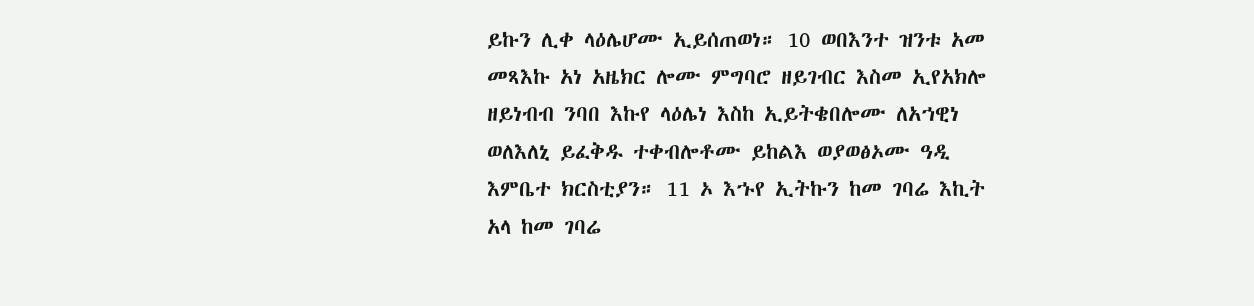ይኩን ሊቀ ላዕሌሆሙ ኢይሰጠወነ። 10 ወበእንተ ዝንቱ አመ መጻእኩ አነ አዜክር ሎሙ ምግባሮ ዘይገብር እስመ ኢየአክሎ ዘይነብብ ንባበ እኩየ ላዕሌነ እስከ ኢይትቄበሎሙ ለአኀዊነ ወለእለኒ ይፈቅዱ ተቀብሎቶሙ ይከልእ ወያወፅኦሙ ዓዲ እምቤተ ክርስቲያን። 11 ኦ እኁየ ኢትኩን ከመ ገባሬ እኪት አላ ከመ ገባሬ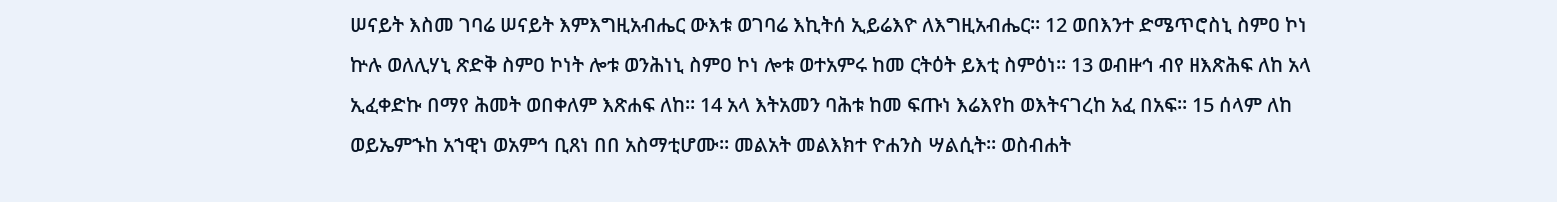ሠናይት እስመ ገባሬ ሠናይት እምእግዚአብሔር ውእቱ ወገባሬ እኪትሰ ኢይሬእዮ ለእግዚአብሔር። 12 ወበእንተ ድሜጥሮስኒ ስምዐ ኮነ ኵሉ ወለሊሃኒ ጽድቅ ስምዐ ኮነት ሎቱ ወንሕነኒ ስምዐ ኮነ ሎቱ ወተአምሩ ከመ ርትዕት ይእቲ ስምዕነ። 13 ወብዙኅ ብየ ዘእጽሕፍ ለከ አላ ኢፈቀድኩ በማየ ሕመት ወበቀለም እጽሐፍ ለከ። 14 አላ እትአመን ባሕቱ ከመ ፍጡነ እሬእየከ ወእትናገረከ አፈ በአፍ። 15 ሰላም ለከ ወይኤምኁከ አኀዊነ ወአምኅ ቢጸነ በበ አስማቲሆሙ። መልአት መልእክተ ዮሐንስ ሣልሲት። ወስብሐት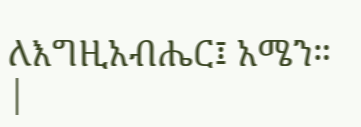ለእግዚአብሔር፤ አሜን። |